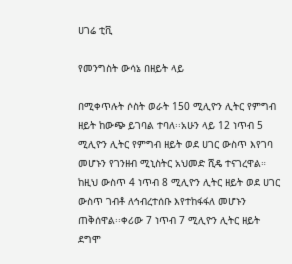ሀገሬ ቲቪ

የመንግስት ውሳኔ በዘይት ላይ

በሚቀጥሉት ሶስት ወራት 150 ሚሊዮን ሊትር የምግብ ዘይት ከውጭ ይገባል ተባለ፡፡አሁን ላይ 12 ነጥብ 5 ሚሊዮን ሊትር የምግብ ዘይት ወደ ሀገር ውስጥ እየገባ መሆኑን የገንዘብ ሚኒስትር አህመድ ሺዴ ተናገረዋል። ከዚህ ውስጥ 4 ነጥብ 8 ሚሊዮን ሊትር ዘይት ወደ ሀገር ውስጥ ገብቶ ለኅብረተሰቡ እየተከፋፋለ መሆኑን ጠቅሰዋል፡፡ቀሪው 7 ነጥብ 7 ሚሊዮን ሊትር ዘይት ደግሞ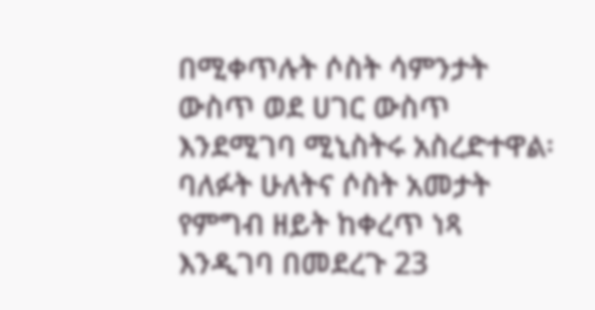በሚቀጥሉት ሶስት ሳምንታት ውስጥ ወደ ሀገር ውስጥ እንደሚገባ ሚኒስትሩ አስረድተዋል፡ባለፉት ሁለትና ሶስት አመታት የምግብ ዘይት ከቀረጥ ነጻ እንዲገባ በመደረጉ 23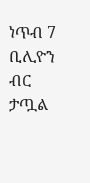ነጥብ 7 ቢሊዮን ብር ታጧል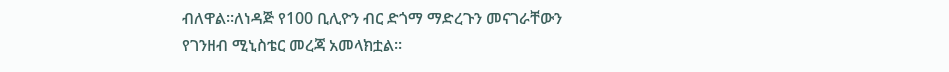ብለዋል።ለነዳጅ የ100 ቢሊዮን ብር ድጎማ ማድረጉን መናገራቸውን የገንዘብ ሚኒስቴር መረጃ አመላክቷል፡፡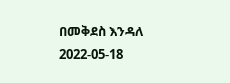በመቅደስ እንዳለ
2022-05-18